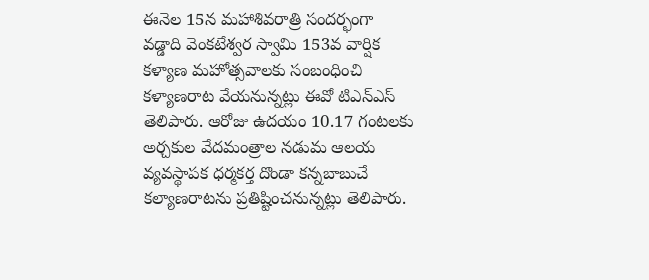ఈనెల 15న మహాశివరాత్రి సందర్భంగా వడ్డాది వెంకటేశ్వర స్వామి 153వ వార్షిక కళ్యాణ మహోత్సవాలకు సంబంధించి కళ్యాణరాట వేయనున్నట్లు ఈవో టిఎన్ఎస్ తెలిపారు. ఆరోజు ఉదయం 10.17 గంటలకు అర్చకుల వేదమంత్రాల నడుమ ఆలయ వ్యవస్థాపక ధర్మకర్త దొండా కన్నబాబుచే కల్యాణరాటను ప్రతిష్టించనున్నట్లు తెలిపారు.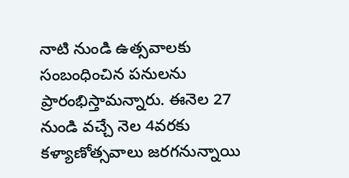నాటి నుండి ఉత్సవాలకు సంబంధించిన పనులను ప్రారంభిస్తామన్నారు. ఈనెల 27 నుండి వచ్చే నెల 4వరకు కళ్యాణోత్సవాలు జరగనున్నాయి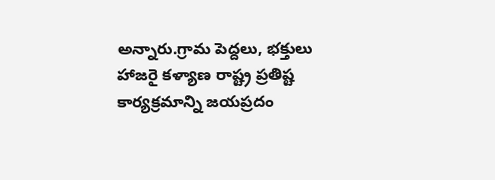అన్నారు.గ్రామ పెద్దలు, భక్తులు హాజరై కళ్యాణ రాష్ట్ర ప్రతిష్ట కార్యక్రమాన్ని జయప్రదం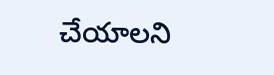చేయాలని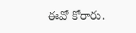ఈవో కోరారు.